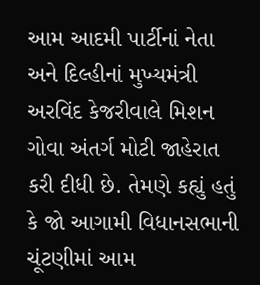આમ આદમી પાર્ટીનાં નેતા અને દિલ્હીનાં મુખ્યમંત્રી અરવિંદ કેજરીવાલે મિશન ગોવા અંતર્ગ મોટી જાહેરાત કરી દીધી છે. તેમણે કહ્યું હતું કે જો આગામી વિધાનસભાની ચૂંટણીમાં આમ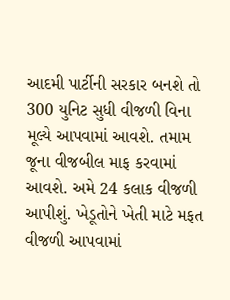આદમી પાર્ટીની સરકાર બનશે તો 300 યુનિટ સુધી વીજળી વિના મૂલ્યે આપવામાં આવશે. તમામ જૂના વીજબીલ માફ કરવામાં આવશે. અમે 24 કલાક વીજળી આપીશું. ખેડૂતોને ખેતી માટે મફત વીજળી આપવામાં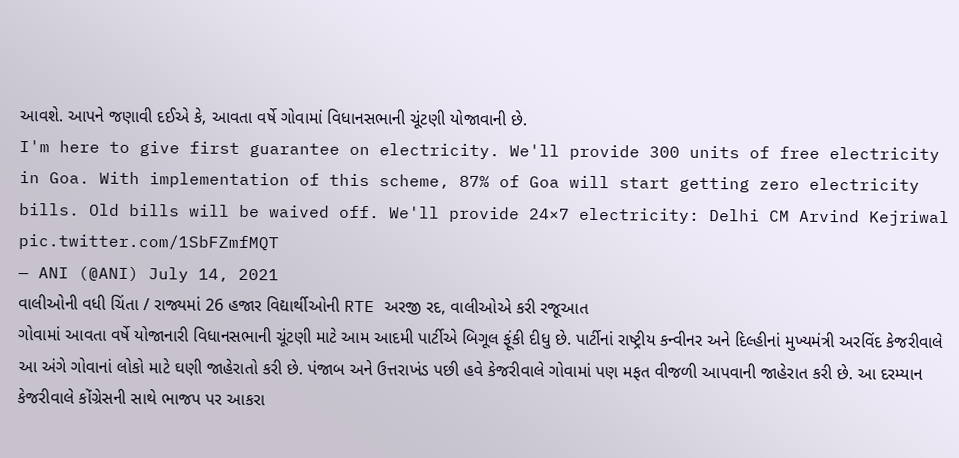આવશે. આપને જણાવી દઈએ કે, આવતા વર્ષે ગોવામાં વિધાનસભાની ચૂંટણી યોજાવાની છે.
I'm here to give first guarantee on electricity. We'll provide 300 units of free electricity in Goa. With implementation of this scheme, 87% of Goa will start getting zero electricity bills. Old bills will be waived off. We'll provide 24×7 electricity: Delhi CM Arvind Kejriwal pic.twitter.com/1SbFZmfMQT
— ANI (@ANI) July 14, 2021
વાલીઓની વધી ચિંતા / રાજ્યમાં 26 હજાર વિદ્યાર્થીઓની RTE અરજી રદ, વાલીઓએ કરી રજૂઆત
ગોવામાં આવતા વર્ષે યોજાનારી વિધાનસભાની ચૂંટણી માટે આમ આદમી પાર્ટીએ બિગૂલ ફૂંકી દીધુ છે. પાર્ટીનાં રાષ્ટ્રીય કન્વીનર અને દિલ્હીનાં મુખ્યમંત્રી અરવિંદ કેજરીવાલે આ અંગે ગોવાનાં લોકો માટે ઘણી જાહેરાતો કરી છે. પંજાબ અને ઉત્તરાખંડ પછી હવે કેજરીવાલે ગોવામાં પણ મફત વીજળી આપવાની જાહેરાત કરી છે. આ દરમ્યાન કેજરીવાલે કોંગ્રેસની સાથે ભાજપ પર આકરા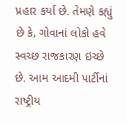પ્રહાર કર્યા છે. તેમણે કહ્યું છે કે, ગોવાનાં લોકો હવે સ્વચ્છ રાજકારણ ઇચ્છે છે. આમ આદમી પાર્ટીનાં રાષ્ટ્રીય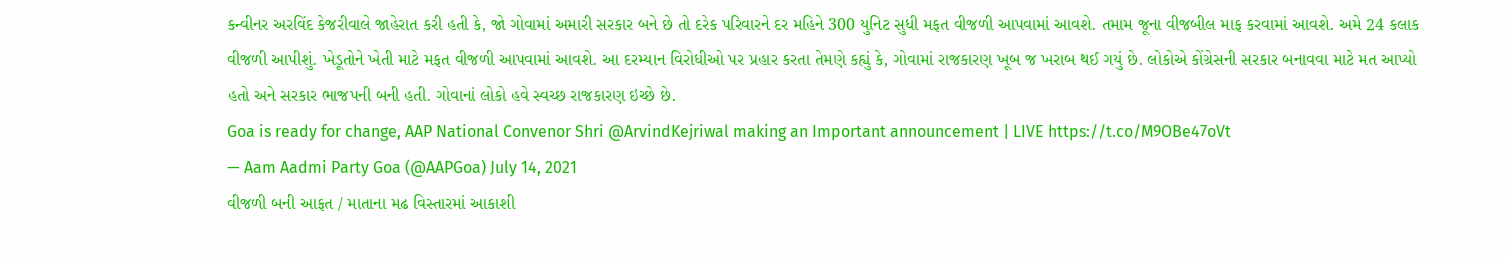કન્વીનર અરવિંદ કેજરીવાલે જાહેરાત કરી હતી કે, જો ગોવામાં અમારી સરકાર બને છે તો દરેક પરિવારને દર મહિને 300 યુનિટ સુધી મફત વીજળી આપવામાં આવશે. તમામ જૂના વીજબીલ માફ કરવામાં આવશે. અમે 24 કલાક વીજળી આપીશું. ખેડૂતોને ખેતી માટે મફત વીજળી આપવામાં આવશે. આ દરમ્યાન વિરોધીઓ પર પ્રહાર કરતા તેમણે કહ્યું કે, ગોવામાં રાજકારણ ખૂબ જ ખરાબ થઈ ગયું છે. લોકોએ કોંગ્રેસની સરકાર બનાવવા માટે મત આપ્યો હતો અને સરકાર ભાજપની બની હતી. ગોવાનાં લોકો હવે સ્વચ્છ રાજકારણ ઇચ્છે છે.
Goa is ready for change, AAP National Convenor Shri @ArvindKejriwal making an Important announcement | LIVE https://t.co/M9OBe47oVt
— Aam Aadmi Party Goa (@AAPGoa) July 14, 2021
વીજળી બની આફત / માતાના મઢ વિસ્તારમાં આકાશી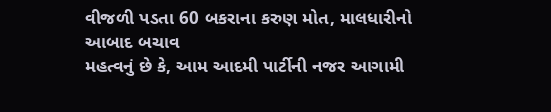વીજળી પડતા 60 બકરાના કરુણ મોત, માલધારીનો આબાદ બચાવ
મહત્વનું છે કે, આમ આદમી પાર્ટીની નજર આગામી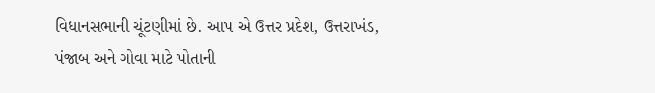વિધાનસભાની ચૂંટણીમાં છે. આપ એ ઉત્તર પ્રદેશ, ઉત્તરાખંડ, પંજાબ અને ગોવા માટે પોતાની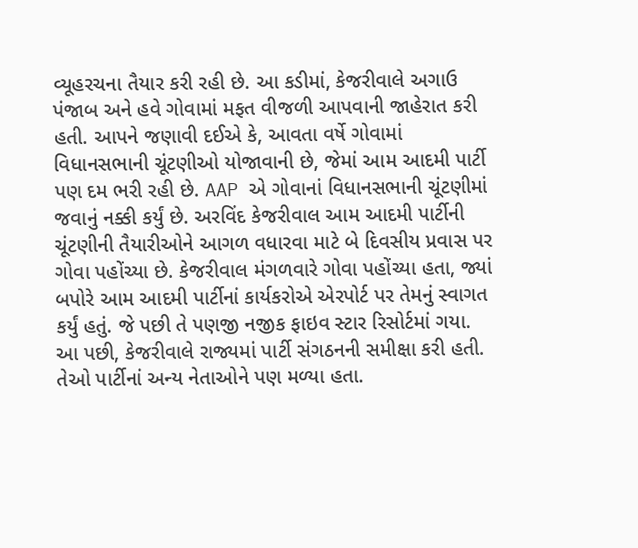વ્યૂહરચના તૈયાર કરી રહી છે. આ કડીમાં, કેજરીવાલે અગાઉ પંજાબ અને હવે ગોવામાં મફત વીજળી આપવાની જાહેરાત કરી હતી. આપને જણાવી દઈએ કે, આવતા વર્ષે ગોવામાં વિધાનસભાની ચૂંટણીઓ યોજાવાની છે, જેમાં આમ આદમી પાર્ટી પણ દમ ભરી રહી છે. AAP એ ગોવાનાં વિધાનસભાની ચૂંટણીમાં જવાનું નક્કી કર્યું છે. અરવિંદ કેજરીવાલ આમ આદમી પાર્ટીની ચૂંટણીની તૈયારીઓને આગળ વધારવા માટે બે દિવસીય પ્રવાસ પર ગોવા પહોંચ્યા છે. કેજરીવાલ મંગળવારે ગોવા પહોંચ્યા હતા, જ્યાં બપોરે આમ આદમી પાર્ટીનાં કાર્યકરોએ એરપોર્ટ પર તેમનું સ્વાગત કર્યું હતું. જે પછી તે પણજી નજીક ફાઇવ સ્ટાર રિસોર્ટમાં ગયા. આ પછી, કેજરીવાલે રાજ્યમાં પાર્ટી સંગઠનની સમીક્ષા કરી હતી. તેઓ પાર્ટીનાં અન્ય નેતાઓને પણ મળ્યા હતા.